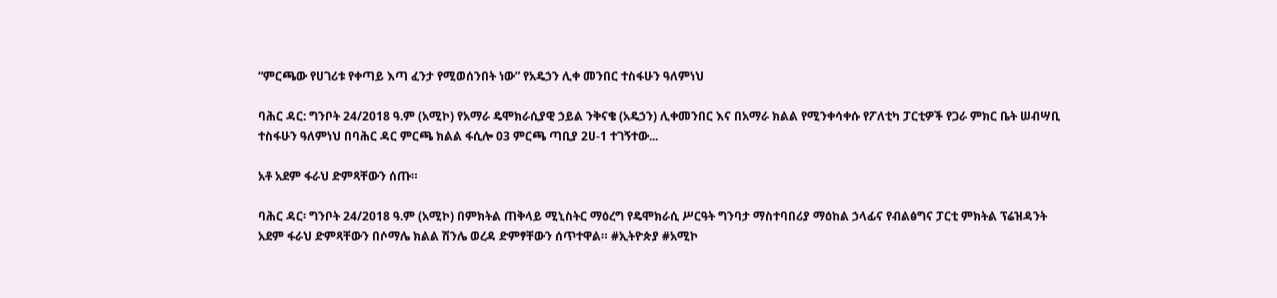“ምርጫው የሀገሪቱ የቀጣይ እጣ ፈንታ የሚወሰንበት ነው” የአዴኃን ሊቀ መንበር ተስፋሁን ዓለምነህ

ባሕር ዳር: ግንቦት 24/2018 ዓ.ም (አሚኮ) የአማራ ዴሞክራሲያዊ ኃይል ንቅናቄ (አዴኃን) ሊቀመንበር እና በአማራ ክልል የሚንቀሳቀሱ የፖለቲካ ፓርቲዎች የጋራ ምክር ቤት ሠብሣቢ ተስፋሁን ዓለምነህ በባሕር ዳር ምርጫ ክልል ፋሲሎ 03 ምርጫ ጣቢያ 2ሀ-1 ተገኝተው...

አቶ አደም ፋራህ ድምጻቸውን ሰጡ።

ባሕር ዳር፡ ግንቦት 24/2018 ዓ.ም (አሚኮ) በምክትል ጠቅላይ ሚኒስትር ማዕረግ የዴሞክራሲ ሥርዓት ግንባታ ማስተባበሪያ ማዕከል ኃላፊና የብልፅግና ፓርቲ ምክትል ፕሬዝዳንት አደም ፋራህ ድምጻቸውን በሶማሌ ክልል ሽንሌ ወረዳ ድምፃቸውን ሰጥተዋል። #ኢትዮጵያ #አሚኮ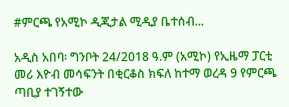#ምርጫ የአሚኮ ዲጂታል ሚዲያ ቤተሰብ...

አዲስ አበባ፡ ግንቦት 24/2018 ዓ.ም (አሚኮ) የኢዜማ ፓርቲ መሪ እዮብ መሳፍንት በቂርቆስ ክፍለ ከተማ ወረዳ 9 የምርጫ ጣቢያ ተገኝተው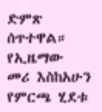ድምጽ ሰጥተዋል። የኢዜማው መሪ እስከአሁን የምርጫ ሂደቱ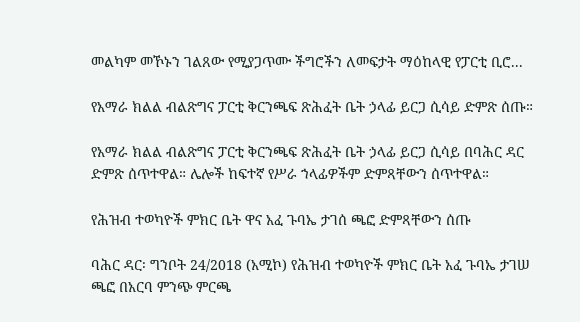መልካም መኾኑን ገልጸው የሚያጋጥሙ ችግሮችን ለመፍታት ማዕከላዊ የፓርቲ ቢሮ...

የአማራ ክልል ብልጽግና ፓርቲ ቅርንጫፍ ጽሕፈት ቤት ኃላፊ ይርጋ ሲሳይ ድምጽ ሰጡ።

የአማራ ክልል ብልጽግና ፓርቲ ቅርንጫፍ ጽሕፈት ቤት ኃላፊ ይርጋ ሲሳይ በባሕር ዳር ድምጽ ሰጥተዋል። ሌሎች ከፍተኛ የሥራ ኀላፊዎችም ድምጻቸውን ሰጥተዋል።

የሕዝብ ተወካዮች ምክር ቤት ዋና አፈ ጉባኤ ታገሰ ጫፎ ድምጻቸውን ሰጡ

ባሕር ዳር፡ ግንቦት 24/2018 (አሚኮ) የሕዝብ ተወካዮች ምክር ቤት አፈ ጉባኤ ታገሠ ጫፎ በአርባ ምንጭ ምርጫ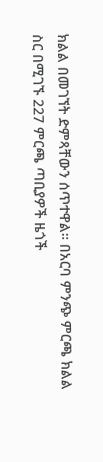ክልል በመገኘት ድምጻቸውን ሰጥተዋል። በአርባ ምንጭ ምርጫ ክልል ስር በሚገኙ 227 ምርጫ ጣቢያዎች ዜጎች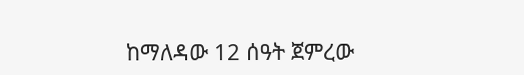ከማለዳው 12 ሰዓት ጀምረው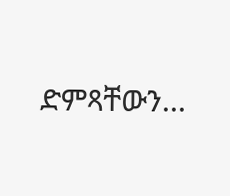ድምጻቸውን...